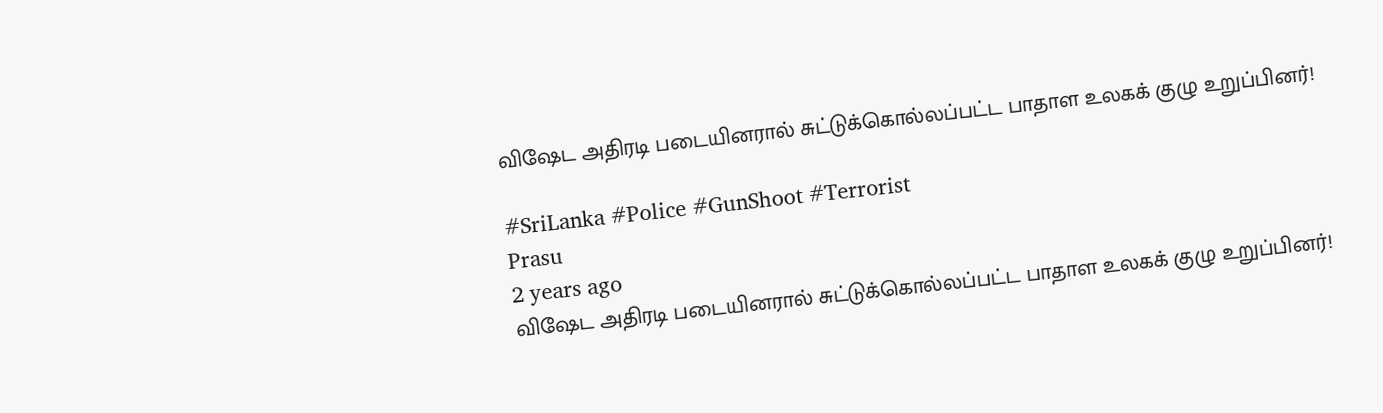விஷேட அதிரடி படையினரால் சுட்டுக்கொல்லப்பட்ட பாதாள உலகக் குழு உறுப்பினர்!

#SriLanka #Police #GunShoot #Terrorist
Prasu
2 years ago
விஷேட அதிரடி படையினரால் சுட்டுக்கொல்லப்பட்ட பாதாள உலகக் குழு உறுப்பினர்!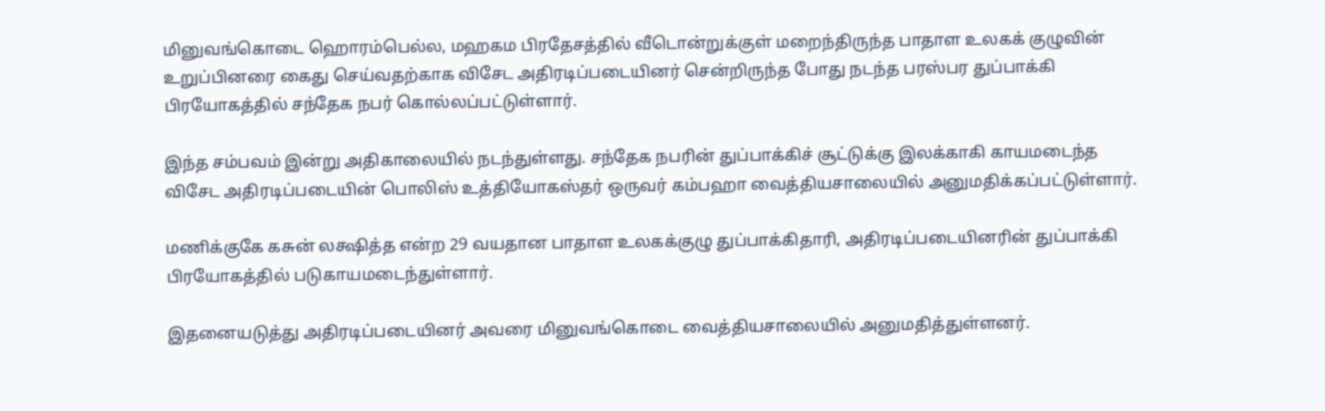மினுவங்கொடை ஹொரம்பெல்ல, மஹகம பிரதேசத்தில் வீடொன்றுக்குள் மறைந்திருந்த பாதாள உலகக் குழுவின் உறுப்பினரை கைது செய்வதற்காக விசேட அதிரடிப்படையினர் சென்றிருந்த போது நடந்த பரஸ்பர துப்பாக்கி பிரயோகத்தில் சந்தேக நபர் கொல்லப்பட்டுள்ளார்.

இந்த சம்பவம் இன்று அதிகாலையில் நடந்துள்ளது. சந்தேக நபரின் துப்பாக்கிச் சூட்டுக்கு இலக்காகி காயமடைந்த விசேட அதிரடிப்படையின் பொலிஸ் உத்தியோகஸ்தர் ஒருவர் கம்பஹா வைத்தியசாலையில் அனுமதிக்கப்பட்டுள்ளார்.

மணிக்குகே கசுன் லக்ஷித்த என்ற 29 வயதான பாதாள உலகக்குழு துப்பாக்கிதாரி, அதிரடிப்படையினரின் துப்பாக்கி பிரயோகத்தில் படுகாயமடைந்துள்ளார்.

இதனையடுத்து அதிரடிப்படையினர் அவரை மினுவங்கொடை வைத்தியசாலையில் அனுமதித்துள்ளனர்.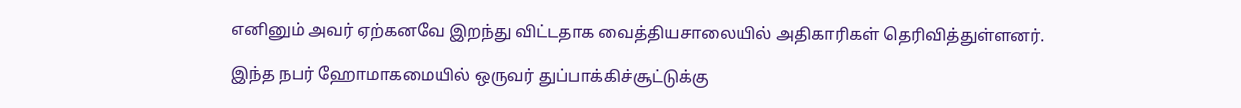எனினும் அவர் ஏற்கனவே இறந்து விட்டதாக வைத்தியசாலையில் அதிகாரிகள் தெரிவித்துள்ளனர்.

இந்த நபர் ஹோமாகமையில் ஒருவர் துப்பாக்கிச்சூட்டுக்கு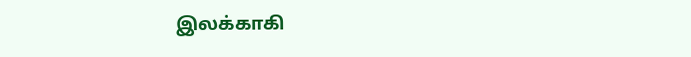இலக்காகி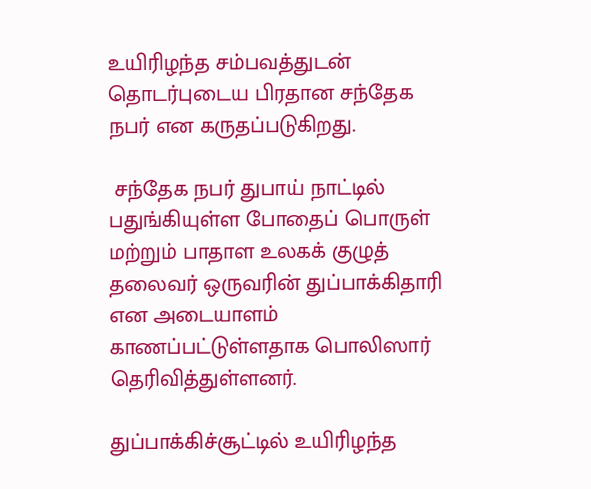உயிரிழந்த சம்பவத்துடன் தொடர்புடைய பிரதான சந்தேக நபர் என கருதப்படுகிறது.

 சந்தேக நபர் துபாய் நாட்டில் பதுங்கியுள்ள போதைப் பொருள் மற்றும் பாதாள உலகக் குழுத் தலைவர் ஒருவரின் துப்பாக்கிதாரி என அடையாளம் காணப்பட்டுள்ளதாக பொலிஸார் தெரிவித்துள்ளனர்.

துப்பாக்கிச்சூட்டில் உயிரிழந்த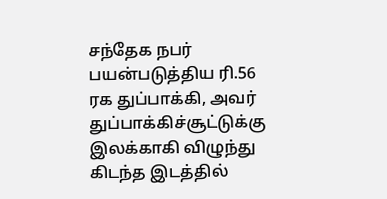சந்தேக நபர் பயன்படுத்திய ரி.56 ரக துப்பாக்கி, அவர் துப்பாக்கிச்சூட்டுக்கு இலக்காகி விழுந்து கிடந்த இடத்தில்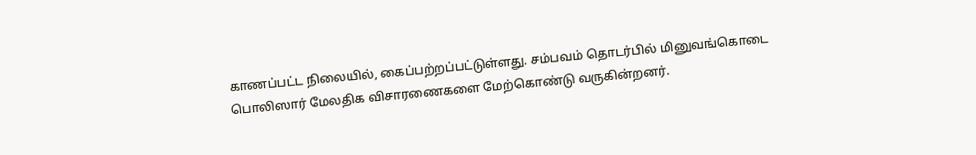காணப்பட்ட நிலையில், கைப்பற்றப்பட்டுள்ளது. சம்பவம் தொடர்பில் மினுவங்கொடை பொலிஸார் மேலதிக விசாரணைகளை மேற்கொண்டு வருகின்றனர்.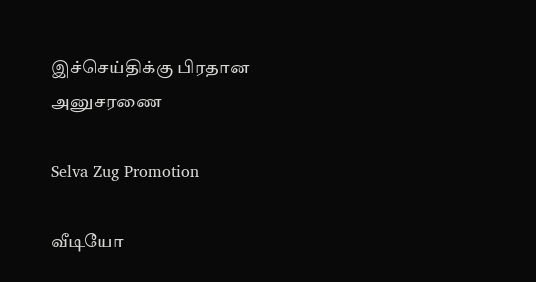இச்செய்திக்கு பிரதான அனுசரணை

Selva Zug Promotion

வீடியோ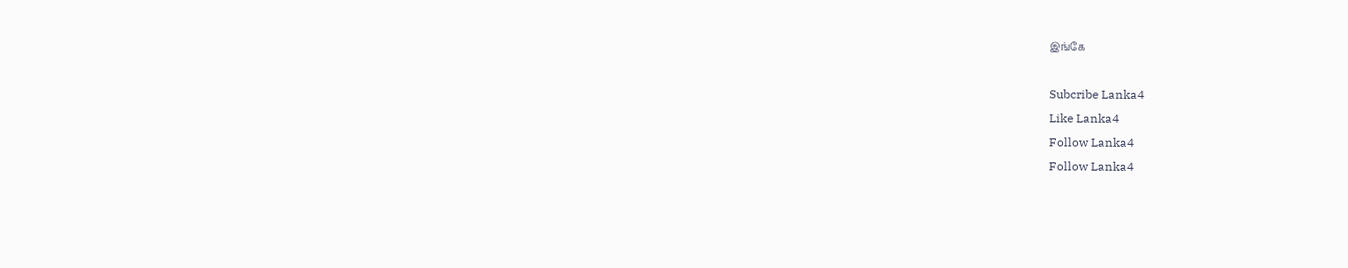இங்கே

Subcribe Lanka4
Like Lanka4
Follow Lanka4
Follow Lanka4